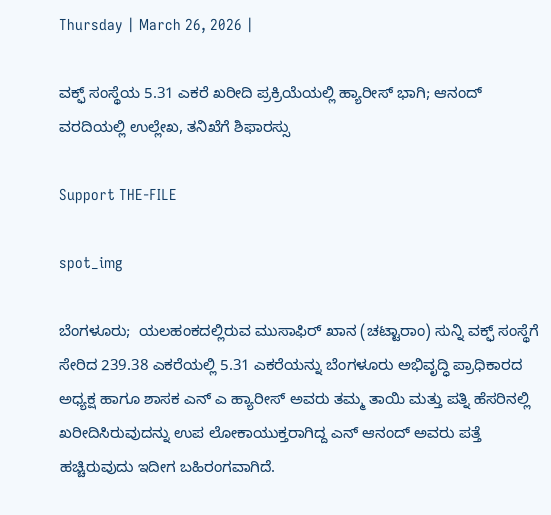Thursday | March 26, 2026 |

ವಕ್ಫ್‌ ಸಂಸ್ಥೆಯ 5.31 ಎಕರೆ ಖರೀದಿ ಪ್ರಕ್ರಿಯೆಯಲ್ಲಿ ಹ್ಯಾರೀಸ್‌ ಭಾಗಿ; ಆನಂದ್‌ ವರದಿಯಲ್ಲಿ ಉಲ್ಲೇಖ, ತನಿಖೆಗೆ ಶಿಫಾರಸ್ಸು

Support THE-FILE

spot_img

ಬೆಂಗಳೂರು;  ಯಲಹಂಕದಲ್ಲಿರುವ ಮುಸಾಫಿರ್ ಖಾನ (ಚಟ್ಟಾರಾಂ) ಸುನ್ನಿ ವಕ್ಫ್‌ ಸಂಸ್ಥೆಗೆ ಸೇರಿದ 239.38 ಎಕರೆಯಲ್ಲಿ 5.31 ಎಕರೆಯನ್ನು ಬೆಂಗಳೂರು ಅಭಿವೃದ್ಧಿ ಪ್ರಾಧಿಕಾರದ ಅಧ್ಯಕ್ಷ ಹಾಗೂ ಶಾಸಕ ಎನ್‌ ಎ ಹ್ಯಾರೀಸ್‌ ಅವರು ತಮ್ಮ ತಾಯಿ ಮತ್ತು ಪತ್ನಿ ಹೆಸರಿನಲ್ಲಿ ಖರೀದಿಸಿರುವುದನ್ನು ಉಪ ಲೋಕಾಯುಕ್ತರಾಗಿದ್ದ ಎನ್‌ ಆನಂದ್‌ ಅವರು ಪತ್ತೆ ಹಚ್ಚಿರುವುದು ಇದೀಗ ಬಹಿರಂಗವಾಗಿದೆ.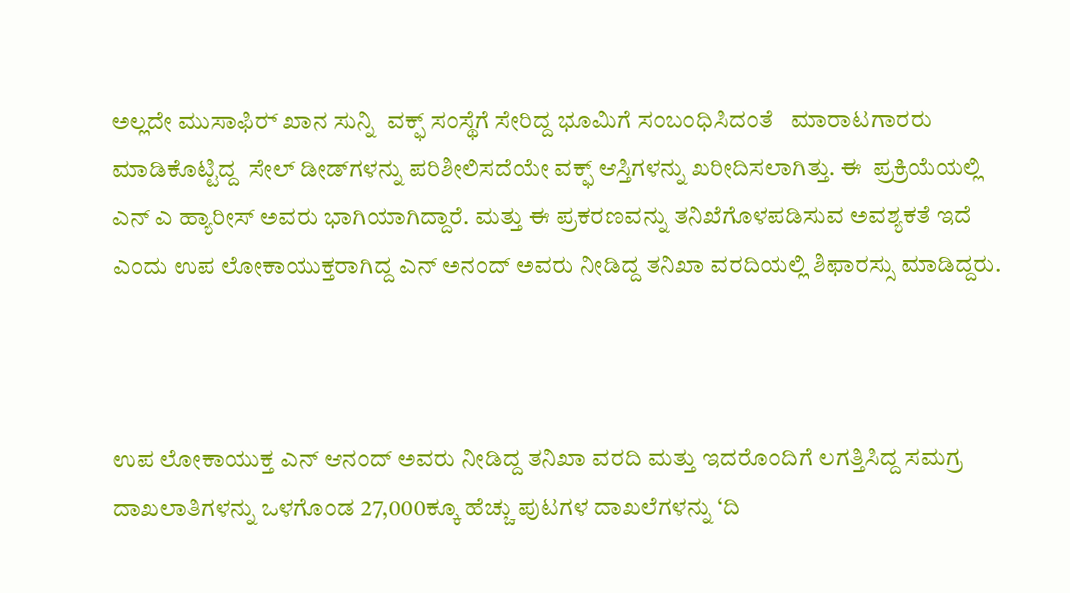ಅಲ್ಲದೇ ಮುಸಾಫಿರ್‍‌ ಖಾನ ಸುನ್ನಿ  ವಕ್ಫ್‌ ಸಂಸ್ಥೆಗೆ ಸೇರಿದ್ದ ಭೂಮಿಗೆ ಸಂಬಂಧಿಸಿದಂತೆ   ಮಾರಾಟಗಾರರು ಮಾಡಿಕೊಟ್ಟಿದ್ದ  ಸೇಲ್‌ ಡೀಡ್‌ಗಳನ್ನು ಪರಿಶೀಲಿಸದೆಯೇ ವಕ್ಫ್‌ ಆಸ್ತಿಗಳನ್ನು ಖರೀದಿಸಲಾಗಿತ್ತು. ಈ  ಪ್ರಕ್ರಿಯೆಯಲ್ಲಿ  ಎನ್‌ ಎ ಹ್ಯಾರೀಸ್‌ ಅವರು ಭಾಗಿಯಾಗಿದ್ದಾರೆ. ಮತ್ತು ಈ ಪ್ರಕರಣವನ್ನು ತನಿಖೆಗೊಳಪಡಿಸುವ ಅವಶ್ಯಕತೆ ಇದೆ ಎಂದು ಉಪ ಲೋಕಾಯುಕ್ತರಾಗಿದ್ದ ಎನ್‌ ಅನಂದ್‌ ಅವರು ನೀಡಿದ್ದ ತನಿಖಾ ವರದಿಯಲ್ಲಿ ಶಿಫಾರಸ್ಸು ಮಾಡಿದ್ದರು.



ಉಪ ಲೋಕಾಯುಕ್ತ ಎನ್ ಆನಂದ್‌ ಅವರು ನೀಡಿದ್ದ ತನಿಖಾ ವರದಿ ಮತ್ತು ಇದರೊಂದಿಗೆ ಲಗತ್ತಿಸಿದ್ದ ಸಮಗ್ರ ದಾಖಲಾತಿಗಳನ್ನು ಒಳಗೊಂಡ 27,000ಕ್ಕೂ ಹೆಚ್ಚು ಪುಟಗಳ ದಾಖಲೆಗಳನ್ನು ‘ದಿ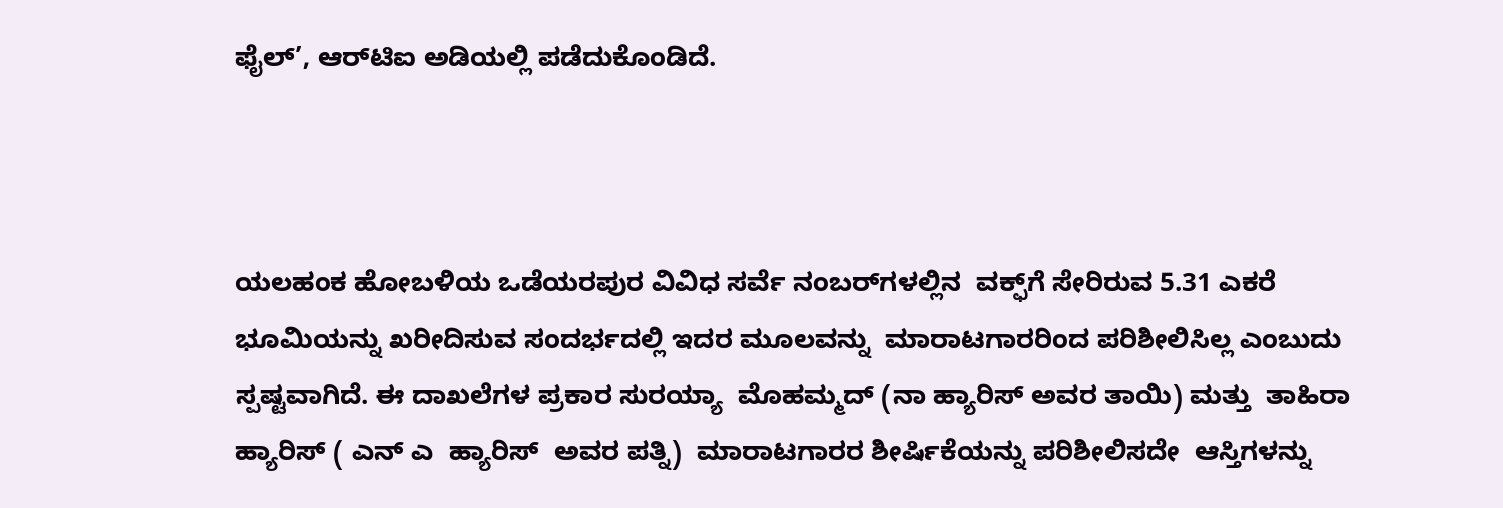ಫೈಲ್‌’, ಆರ್‍‌ಟಿಐ ಅಡಿಯಲ್ಲಿ ಪಡೆದುಕೊಂಡಿದೆ.



ಯಲಹಂಕ ಹೋಬಳಿಯ ಒಡೆಯರಪುರ ವಿವಿಧ ಸರ್ವೆ ನಂಬರ್‍‌ಗಳಲ್ಲಿನ  ವಕ್ಫ್‌ಗೆ ಸೇರಿರುವ 5.31 ಎಕರೆ ಭೂಮಿಯನ್ನು ಖರೀದಿಸುವ ಸಂದರ್ಭದಲ್ಲಿ ಇದರ ಮೂಲವನ್ನು  ಮಾರಾಟಗಾರರಿಂದ ಪರಿಶೀಲಿಸಿಲ್ಲ ಎಂಬುದು ಸ್ಪಷ್ಟವಾಗಿದೆ. ಈ ದಾಖಲೆಗಳ ಪ್ರಕಾರ ಸುರಯ್ಯಾ  ಮೊಹಮ್ಮದ್ (ನಾ ಹ್ಯಾರಿಸ್ ಅವರ ತಾಯಿ) ಮತ್ತು  ತಾಹಿರಾ ಹ್ಯಾರಿಸ್ ( ಎನ್ ಎ  ಹ್ಯಾರಿಸ್  ಅವರ ಪತ್ನಿ)  ಮಾರಾಟಗಾರರ ಶೀರ್ಷಿಕೆಯನ್ನು ಪರಿಶೀಲಿಸದೇ  ಆಸ್ತಿಗಳನ್ನು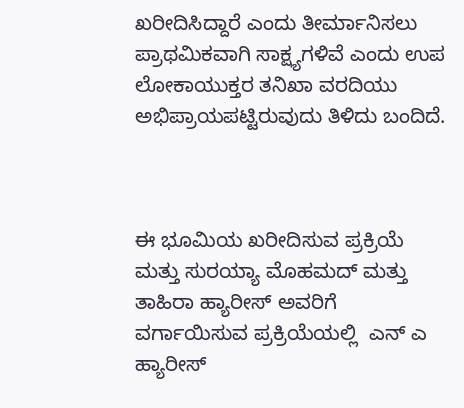ಖರೀದಿಸಿದ್ದಾರೆ ಎಂದು ತೀರ್ಮಾನಿಸಲು ಪ್ರಾಥಮಿಕವಾಗಿ ಸಾಕ್ಷ್ಯಗಳಿವೆ ಎಂದು ಉಪ ಲೋಕಾಯುಕ್ತರ ತನಿಖಾ ವರದಿಯು ಅಭಿಪ್ರಾಯಪಟ್ಟಿರುವುದು ತಿಳಿದು ಬಂದಿದೆ.



ಈ ಭೂಮಿಯ ಖರೀದಿಸುವ ಪ್ರಕ್ರಿಯೆ ಮತ್ತು ಸುರಯ್ಯಾ ಮೊಹಮದ್ ಮತ್ತು ತಾಹಿರಾ ಹ್ಯಾರೀಸ್ ಅವರಿಗೆ ವರ್ಗಾಯಿಸುವ ಪ್ರಕ್ರಿಯೆಯಲ್ಲಿ  ಎನ್‌ ಎ ಹ್ಯಾರೀಸ್‌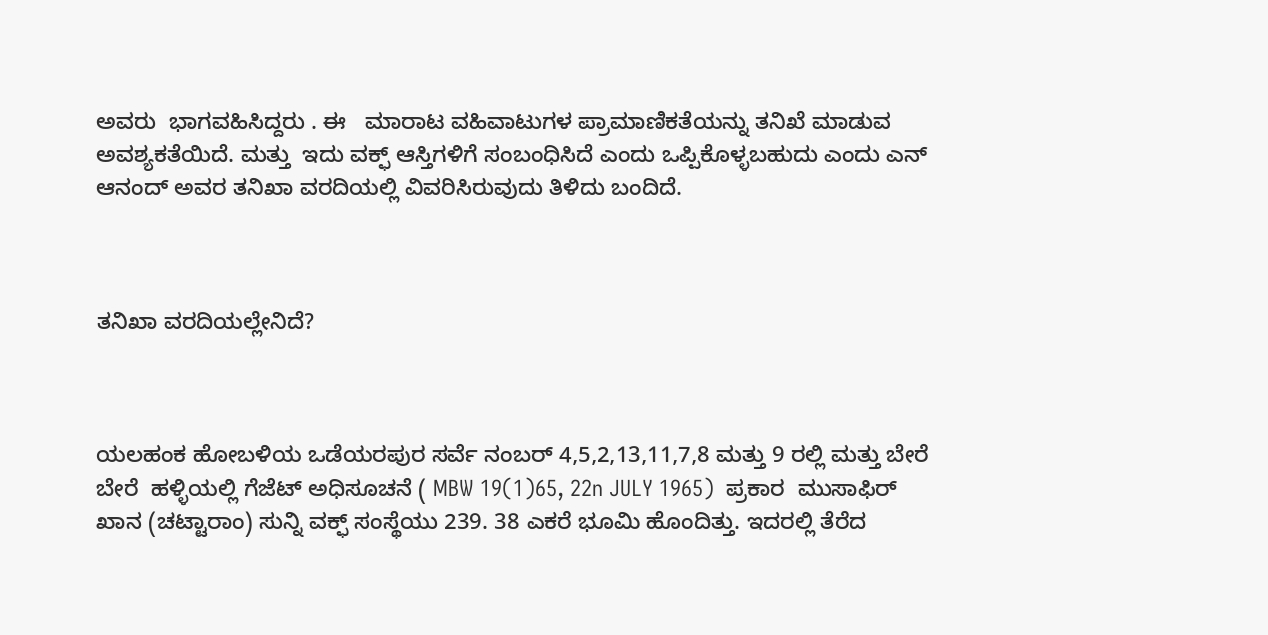ಅವರು  ಭಾಗವಹಿಸಿದ್ದರು . ಈ   ಮಾರಾಟ ವಹಿವಾಟುಗಳ ಪ್ರಾಮಾಣಿಕತೆಯನ್ನು ತನಿಖೆ ಮಾಡುವ ಅವಶ್ಯಕತೆಯಿದೆ. ಮತ್ತು  ಇದು ವಕ್ಫ್ ಆಸ್ತಿಗಳಿಗೆ ಸಂಬಂಧಿಸಿದೆ ಎಂದು ಒಪ್ಪಿಕೊಳ್ಳಬಹುದು ಎಂದು ಎನ್‌ ಆನಂದ್‌ ಅವರ ತನಿಖಾ ವರದಿಯಲ್ಲಿ ವಿವರಿಸಿರುವುದು ತಿಳಿದು ಬಂದಿದೆ.



ತನಿಖಾ ವರದಿಯಲ್ಲೇನಿದೆ?



ಯಲಹಂಕ ಹೋಬಳಿಯ ಒಡೆಯರಪುರ ಸರ್ವೆ ನಂಬರ್‍‌ 4,5,2,13,11,7,8 ಮತ್ತು 9 ರಲ್ಲಿ ಮತ್ತು ಬೇರೆ ಬೇರೆ  ಹಳ್ಳಿಯಲ್ಲಿ ಗೆಜೆಟ್‌ ಅಧಿಸೂಚನೆ ( MBW 19(1)65, 22n JULY 1965)  ಪ್ರಕಾರ  ಮುಸಾಫಿರ್ ಖಾನ (ಚಟ್ಟಾರಾಂ) ಸುನ್ನಿ ವಕ್ಫ್‌ ಸಂಸ್ಥೆಯು 239. 38 ಎಕರೆ ಭೂಮಿ ಹೊಂದಿತ್ತು. ಇದರಲ್ಲಿ ತೆರೆದ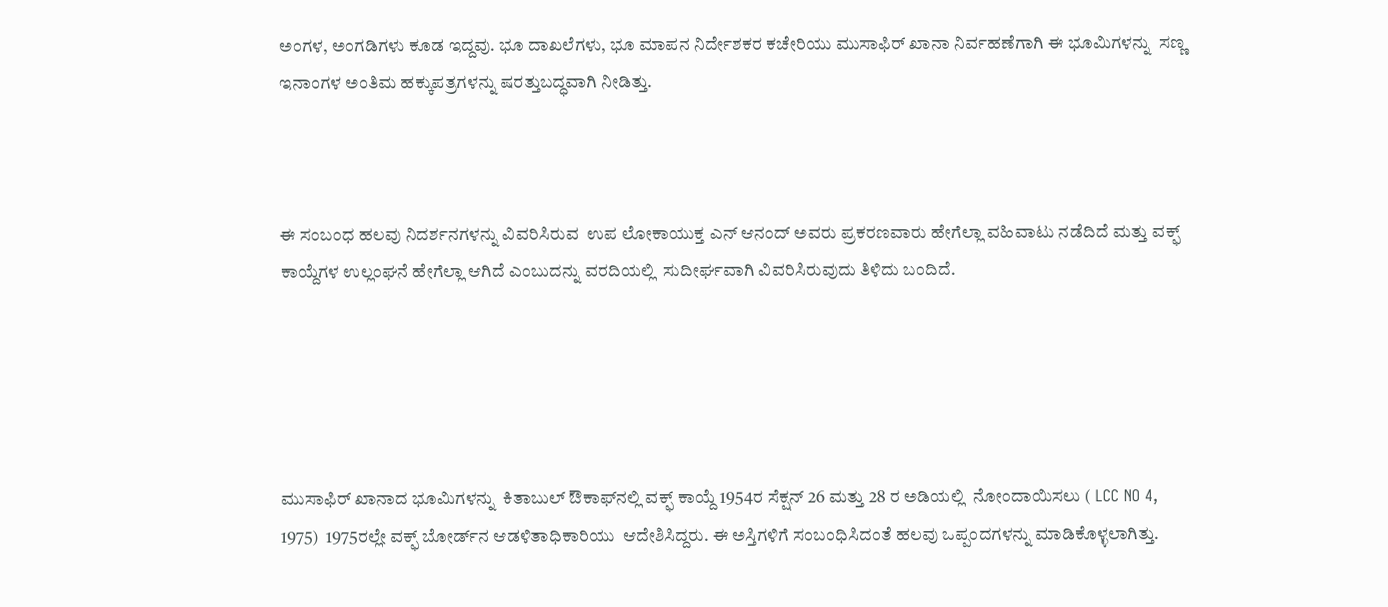ಅಂಗಳ, ಅಂಗಡಿಗಳು ಕೂಡ ಇದ್ದವು. ಭೂ ದಾಖಲೆಗಳು, ಭೂ ಮಾಪನ ನಿರ್ದೇಶಕರ ಕಚೇರಿಯು ಮುಸಾಫಿರ್ ಖಾನಾ ನಿರ್ವಹಣೆಗಾಗಿ ಈ ಭೂಮಿಗಳನ್ನು  ಸಣ್ಣ  ಇನಾಂಗಳ ಅಂತಿಮ ಹಕ್ಕುಪತ್ರಗಳನ್ನು ಷರತ್ತುಬದ್ಧವಾಗಿ ನೀಡಿತ್ತು.



ಈ ಸಂಬಂಧ ಹಲವು ನಿದರ್ಶನಗಳನ್ನು ವಿವರಿಸಿರುವ  ಉಪ ಲೋಕಾಯುಕ್ತ ಎನ್‌ ಆನಂದ್‌ ಅವರು ಪ್ರಕರಣವಾರು ಹೇಗೆಲ್ಲಾ ವಹಿವಾಟು ನಡೆದಿದೆ ಮತ್ತು ವಕ್ಫ್‌ ಕಾಯ್ದೆಗಳ ಉಲ್ಲಂಘನೆ ಹೇಗೆಲ್ಲಾ ಆಗಿದೆ ಎಂಬುದನ್ನು ವರದಿಯಲ್ಲಿ  ಸುದೀರ್ಘವಾಗಿ ವಿವರಿಸಿರುವುದು ತಿಳಿದು ಬಂದಿದೆ.





ಮುಸಾಫಿರ್ ಖಾನಾದ ಭೂಮಿಗಳನ್ನು  ಕಿತಾಬುಲ್‌ ಔಕಾಫ್‌ನಲ್ಲಿ ವಕ್ಫ್‌ ಕಾಯ್ದೆ 1954ರ ಸೆಕ್ಷನ್‌ 26 ಮತ್ತು 28 ರ ಅಡಿಯಲ್ಲಿ  ನೋಂದಾಯಿಸಲು ( LCC NO 4, 1975)  1975ರಲ್ಲೇ ವಕ್ಫ್‌ ಬೋರ್ಡ್‌ನ ಆಡಳಿತಾಧಿಕಾರಿಯು  ಆದೇಶಿಸಿದ್ದರು. ಈ ಅಸ್ತಿಗಳಿಗೆ ಸಂಬಂಧಿಸಿದಂತೆ ಹಲವು ಒಪ್ಪಂದಗಳನ್ನು ಮಾಡಿಕೊಳ್ಳಲಾಗಿತ್ತು.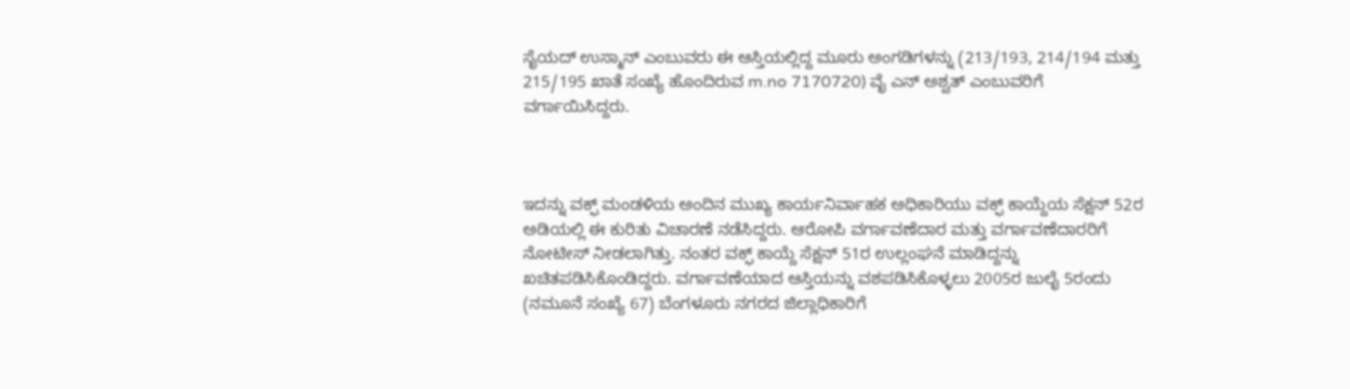ಸೈಯದ್‌ ಉಸ್ಮಾನ್‌ ಎಂಬುವರು ಈ ಆಸ್ತಿಯಲ್ಲಿದ್ದ ಮೂರು ಅಂಗಡಿಗಳನ್ನು (213/193, 214/194 ಮತ್ತು 215/195 ಖಾತೆ ಸಂಖ್ಯೆ ಹೊಂದಿರುವ m.no 7170720) ವೈ ಎನ್ ಅಶ್ವತ್‌ ಎಂಬುವರಿಗೆ ವರ್ಗಾಯಿಸಿದ್ದರು.



ಇದನ್ನು ವಕ್ಫ್‌ ಮಂಡಳಿಯ ಅಂದಿನ ಮುಖ್ಯ ಕಾರ್ಯನಿರ್ವಾಹಕ ಅಧಿಕಾರಿಯು ವಕ್ಫ್‌ ಕಾಯ್ದೆಯ ಸೆಕ್ಷನ್‌ 52ರ ಅಡಿಯಲ್ಲಿ ಈ ಕುರಿತು ವಿಚಾರಣೆ ನಡೆಸಿದ್ದರು. ಆರೋಪಿ ವರ್ಗಾವಣೆದಾರ ಮತ್ತು ವರ್ಗಾವಣೆದಾರರಿಗೆ ನೋಟೀಸ್‌ ನೀಡಲಾಗಿತ್ತು. ನಂತರ ವಕ್ಫ್‌ ಕಾಯ್ದೆ ಸೆಕ್ಷನ್‌ 51ರ ಉಲ್ಲಂಘನೆ ಮಾಡಿದ್ದನ್ನು ಖಚಿತಪಡಿಸಿಕೊಂಡಿದ್ದರು. ವರ್ಗಾವಣೆಯಾದ ಆಸ್ತಿಯನ್ನು ವಶಪಡಿಸಿಕೊಳ್ಳಲು 2005ರ ಜುಲೈ 5ರಂದು (ನಮೂನೆ ಸಂಖ್ಯೆ 67) ಬೆಂಗಳೂರು ನಗರದ ಜಿಲ್ಲಾಧಿಕಾರಿಗೆ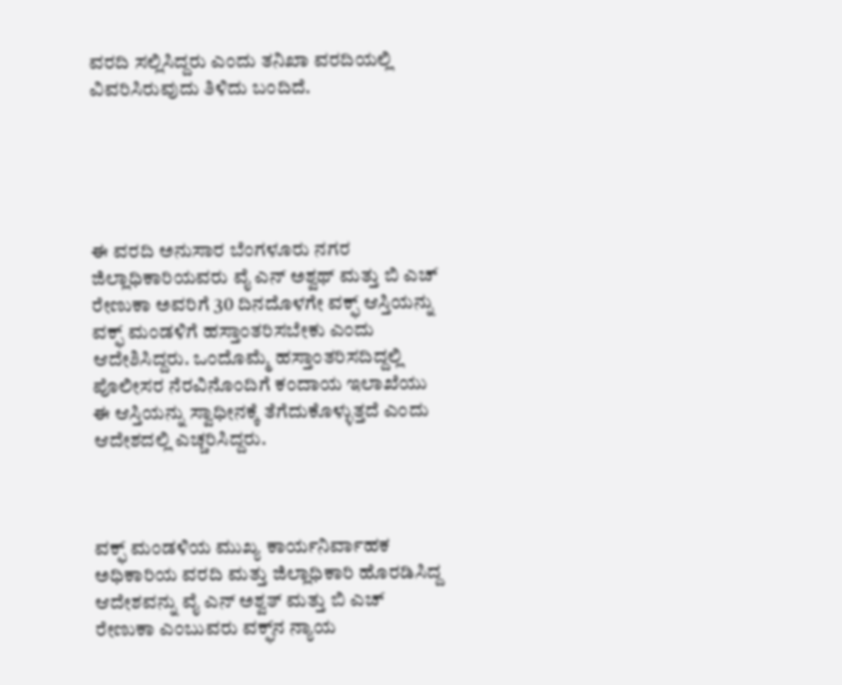ವರದಿ ಸಲ್ಲಿಸಿದ್ದರು ಎಂದು ತನಿಖಾ ವರದಿಯಲ್ಲಿ ವಿವರಿಸಿರುವುದು ತಿಳಿದು ಬಂದಿದೆ.





ಈ ವರದಿ ಅನುಸಾರ ಬೆಂಗಳೂರು ನಗರ ಜಿಲ್ಲಾಧಿಕಾರಿಯವರು ವೈ ಎನ್‌ ಅಶ್ವಥ್‌ ಮತ್ತು ಬಿ ಎಚ್‌ ರೇಣುಕಾ ಅವರಿಗೆ 30 ದಿನದೊಳಗೇ ವಕ್ಫ್‌ ಆಸ್ತಿಯನ್ನು ವಕ್ಫ್‌ ಮಂಡಳಿಗೆ ಹಸ್ತಾಂತರಿಸಬೇಕು ಎಂದು ಆದೇಶಿಸಿದ್ದರು. ಒಂದೊಮ್ಮೆ ಹಸ್ತಾಂತರಿಸದಿದ್ದಲ್ಲಿ ಪೊಲೀಸರ ನೆರವಿನೊಂದಿಗೆ ಕಂದಾಯ ಇಲಾಖೆಯು ಈ ಆಸ್ತಿಯನ್ನು ಸ್ವಾಧೀನಕ್ಕೆ ತೆಗೆದುಕೊಳ್ಳುತ್ತದೆ ಎಂದು ಆದೇಶದಲ್ಲಿ ಎಚ್ಚರಿಸಿದ್ದರು.



ವಕ್ಫ್‌ ಮಂಡಳಿಯ ಮುಖ್ಯ ಕಾರ್ಯನಿರ್ವಾಹಕ ಅಧಿಕಾರಿಯ ವರದಿ ಮತ್ತು ಜಿಲ್ಲಾಧಿಕಾರಿ ಹೊರಡಿಸಿದ್ದ ಆದೇಶವನ್ನು ವೈ ಎನ್‌ ಅಶ್ವತ್‌ ಮತ್ತು ಬಿ ಎಚ್‌ ರೇಣುಕಾ ಎಂಬುವರು ವಕ್ಫ್‌ನ ನ್ಯಾಯ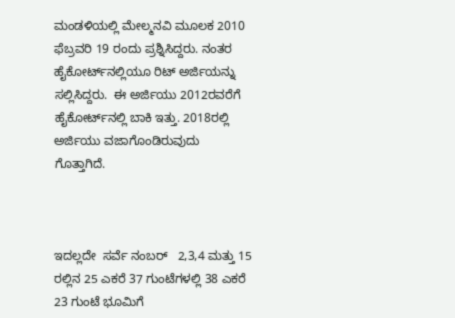ಮಂಡಳಿಯಲ್ಲಿ ಮೇಲ್ಮನವಿ ಮೂಲಕ 2010 ಫೆಬ್ರವರಿ 19 ರಂದು ಪ್ರಶ್ನಿಸಿದ್ದರು. ನಂತರ ಹೈಕೋರ್ಟ್‌ನಲ್ಲಿಯೂ ರಿಟ್‌ ಅರ್ಜಿಯನ್ನು ಸಲ್ಲಿಸಿದ್ದರು.  ಈ ಅರ್ಜಿಯು 2012ರವರೆಗೆ ಹೈಕೋರ್ಟ್‌ನಲ್ಲಿ ಬಾಕಿ ಇತ್ತು. 2018ರಲ್ಲಿ ಅರ್ಜಿಯು ವಜಾಗೊಂಡಿರುವುದು ಗೊತ್ತಾಗಿದೆ.



ಇದಲ್ಲದೇ  ಸರ್ವೆ ನಂಬರ್   2,3,4 ಮತ್ತು 15 ರಲ್ಲಿನ 25 ಎಕರೆ 37 ಗುಂಟೆಗಳಲ್ಲಿ 38 ಎಕರೆ 23 ಗುಂಟೆ ಭೂಮಿಗೆ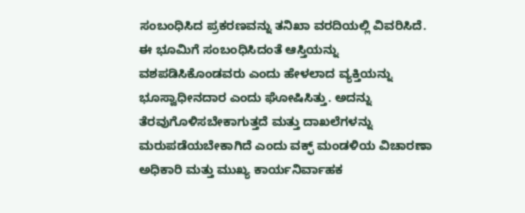ಸಂಬಂಧಿಸಿದ ಪ್ರಕರಣವನ್ನು ತನಿಖಾ ವರದಿಯಲ್ಲಿ ವಿವರಿಸಿದೆ. ಈ ಭೂಮಿಗೆ ಸಂಬಂಧಿಸಿದಂತೆ ಆಸ್ತಿಯನ್ನು ವಶಪಡಿಸಿಕೊಂಡವರು ಎಂದು ಹೇಳಲಾದ ವ್ಯಕ್ತಿಯನ್ನು ಭೂಸ್ವಾಧೀನದಾರ ಎಂದು ಘೋಷಿಸಿತ್ತು. ಅದನ್ನು ತೆರವುಗೊಳಿಸಬೇಕಾಗುತ್ತದೆ ಮತ್ತು ದಾಖಲೆಗಳನ್ನು ಮರುಪಡೆಯಬೇಕಾಗಿದೆ ಎಂದು ವಕ್ಫ್ ಮಂಡಳಿಯ ವಿಚಾರಣಾ ಅಧಿಕಾರಿ ಮತ್ತು ಮುಖ್ಯ ಕಾರ್ಯನಿರ್ವಾಹಕ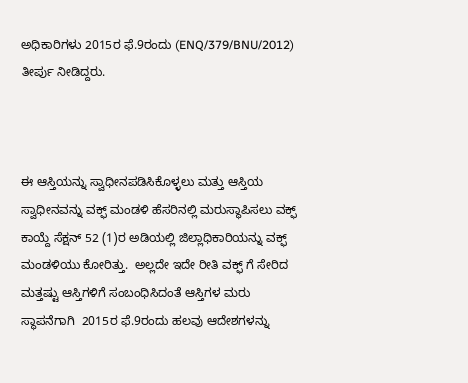ಅಧಿಕಾರಿಗಳು 2015ರ ಫೆ.9ರಂದು (ENQ/379/BNU/2012) ತೀರ್ಪು ನೀಡಿದ್ದರು.



ಈ ಆಸ್ತಿಯನ್ನು ಸ್ವಾಧೀನಪಡಿಸಿಕೊಳ್ಳಲು ಮತ್ತು ಆಸ್ತಿಯ ಸ್ವಾಧೀನವನ್ನು ವಕ್ಫ್‌ ಮಂಡಳಿ ಹೆಸರಿನಲ್ಲಿ ಮರುಸ್ಥಾಪಿಸಲು ವಕ್ಫ್‌ ಕಾಯ್ದೆ ಸೆಕ್ಷನ್‌ 52 (1)ರ ಅಡಿಯಲ್ಲಿ ಜಿಲ್ಲಾಧಿಕಾರಿಯನ್ನು ವಕ್ಫ್‌ ಮಂಡಳಿಯು ಕೋರಿತ್ತು.  ಅಲ್ಲದೇ ಇದೇ ರೀತಿ ವಕ್ಫ್‌ ಗೆ ಸೇರಿದ ಮತ್ತಷ್ಟು ಆಸ್ತಿಗಳಿಗೆ ಸಂಬಂಧಿಸಿದಂತೆ ಆಸ್ತಿಗಳ ಮರು ಸ್ಥಾಪನೆಗಾಗಿ  2015ರ ಫೆ.9ರಂದು ಹಲವು ಆದೇಶಗಳನ್ನು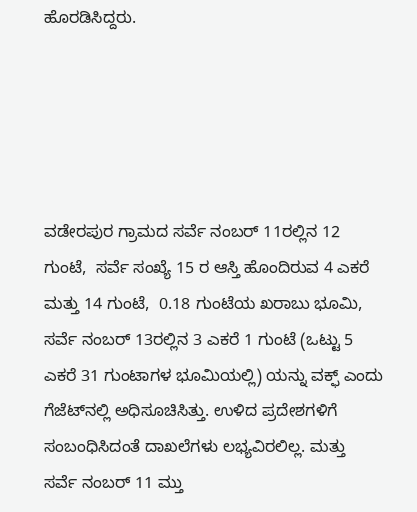ಹೊರಡಿಸಿದ್ದರು.





ವಡೇರಪುರ ಗ್ರಾಮದ ಸರ್ವೆ ನಂಬರ್ 11ರಲ್ಲಿನ 12 ಗುಂಟೆ,  ಸರ್ವೆ ಸಂಖ್ಯೆ 15 ರ ಆಸ್ತಿ ಹೊಂದಿರುವ 4 ಎಕರೆ ಮತ್ತು 14 ಗುಂಟೆ,  0.18 ಗುಂಟೆಯ ಖರಾಬು ಭೂಮಿ, ಸರ್ವೆ ನಂಬರ್‍‌ 13ರಲ್ಲಿನ 3 ಎಕರೆ 1 ಗುಂಟೆ (ಒಟ್ಟು 5 ಎಕರೆ 31 ಗುಂಟಾಗಳ ಭೂಮಿಯಲ್ಲಿ) ಯನ್ನು ವಕ್ಫ್‌ ಎಂದು ಗೆಜೆಟ್‌ನಲ್ಲಿ ಅಧಿಸೂಚಿಸಿತ್ತು. ಉಳಿದ ಪ್ರದೇಶಗಳಿಗೆ ಸಂಬಂಧಿಸಿದಂತೆ ದಾಖಲೆಗಳು ಲಭ್ಯವಿರಲಿಲ್ಲ. ಮತ್ತು ಸರ್ವೆ ನಂಬರ್‍‌ 11 ಮ್ತು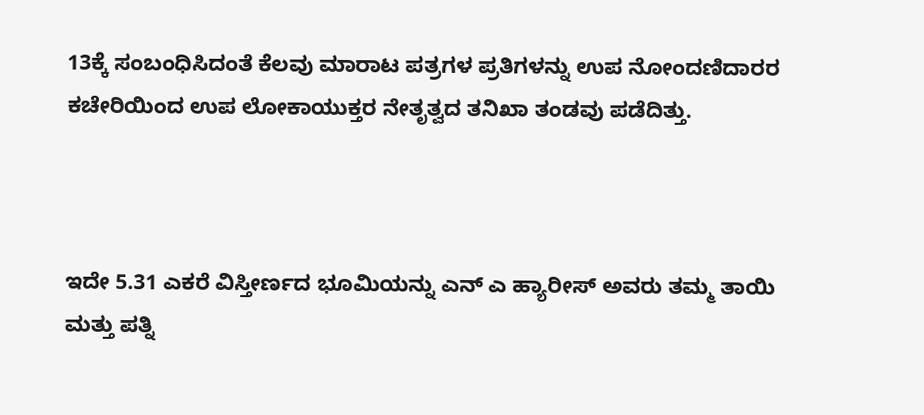13ಕ್ಕೆ ಸಂಬಂಧಿಸಿದಂತೆ ಕೆಲವು ಮಾರಾಟ ಪತ್ರಗಳ ಪ್ರತಿಗಳನ್ನು ಉಪ ನೋಂದಣಿದಾರರ ಕಚೇರಿಯಿಂದ ಉಪ ಲೋಕಾಯುಕ್ತರ ನೇತೃತ್ವದ ತನಿಖಾ ತಂಡವು ಪಡೆದಿತ್ತು.



ಇದೇ 5.31 ಎಕರೆ ವಿಸ್ತೀರ್ಣದ ಭೂಮಿಯನ್ನು ಎನ್‌ ಎ ಹ್ಯಾರೀಸ್‌ ಅವರು ತಮ್ಮ ತಾಯಿ ಮತ್ತು ಪತ್ನಿ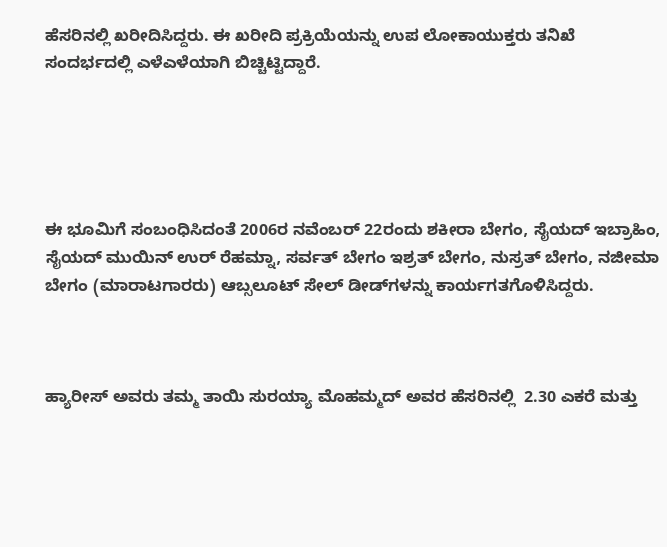ಹೆಸರಿನಲ್ಲಿ ಖರೀದಿಸಿದ್ದರು. ಈ ಖರೀದಿ ಪ್ರಕ್ರಿಯೆಯನ್ನು ಉಪ ಲೋಕಾಯುಕ್ತರು ತನಿಖೆ ಸಂದರ್ಭದಲ್ಲಿ ಎಳೆಎಳೆಯಾಗಿ ಬಿಚ್ಚಿಟ್ಟಿದ್ದಾರೆ.





ಈ ಭೂಮಿಗೆ ಸಂಬಂಧಿಸಿದಂತೆ 2006ರ ನವೆಂಬರ್‍‌ 22ರಂದು ಶಕೀರಾ ಬೇಗಂ, ಸೈಯದ್ ಇಬ್ರಾಹಿಂ, ಸೈಯದ್ ಮುಯಿನ್ ಉರ್ ರೆಹಮ್ನಾ, ಸರ್ವತ್ ಬೇಗಂ ಇಶ್ರತ್ ಬೇಗಂ, ನುಸ್ರತ್ ಬೇಗಂ, ನಜೀಮಾ ಬೇಗಂ (ಮಾರಾಟಗಾರರು) ಆಬ್ಸಲೂಟ್‌ ಸೇಲ್‌ ಡೀಡ್‌ಗಳನ್ನು ಕಾರ್ಯಗತಗೊಳಿಸಿದ್ದರು.



ಹ್ಯಾರೀಸ್‌ ಅವರು ತಮ್ಮ ತಾಯಿ ಸುರಯ್ಯಾ ಮೊಹಮ್ಮದ್‌ ಅವರ ಹೆಸರಿನಲ್ಲಿ  2.30 ಎಕರೆ ಮತ್ತು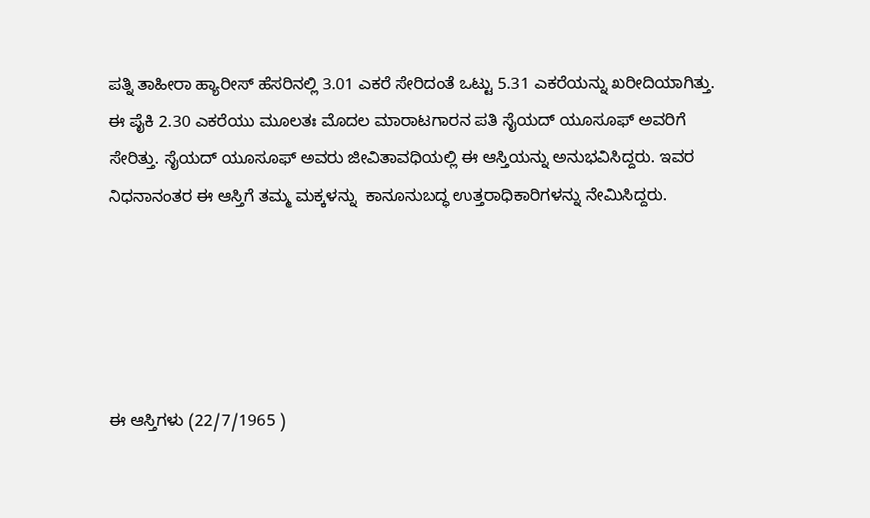ಪತ್ನಿ ತಾಹೀರಾ ಹ್ಯಾರೀಸ್‌ ಹೆಸರಿನಲ್ಲಿ 3.01 ಎಕರೆ ಸೇರಿದಂತೆ ಒಟ್ಟು 5.31 ಎಕರೆಯನ್ನು ಖರೀದಿಯಾಗಿತ್ತು. ಈ ಪೈಕಿ 2.30 ಎಕರೆಯು ಮೂಲತಃ ಮೊದಲ ಮಾರಾಟಗಾರನ ಪತಿ ಸೈಯದ್‌ ಯೂಸೂಫ್‌ ಅವರಿಗೆ ಸೇರಿತ್ತು. ಸೈಯದ್‌ ಯೂಸೂಫ್‌ ಅವರು ಜೀವಿತಾವಧಿಯಲ್ಲಿ ಈ ಆಸ್ತಿಯನ್ನು ಅನುಭವಿಸಿದ್ದರು. ಇವರ ನಿಧನಾನಂತರ ಈ ಆಸ್ತಿಗೆ ತಮ್ಮ ಮಕ್ಕಳನ್ನು  ಕಾನೂನುಬದ್ಧ ಉತ್ತರಾಧಿಕಾರಿಗಳನ್ನು ನೇಮಿಸಿದ್ದರು.





ಈ ಆಸ್ತಿಗಳು (22/7/1965 )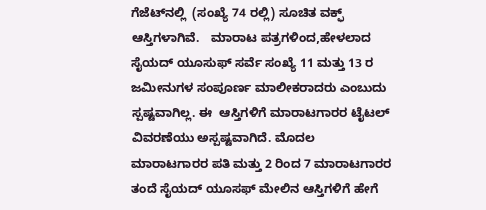ಗೆಜೆಟ್‌ನಲ್ಲಿ  (ಸಂಖ್ಯೆ 74 ರಲ್ಲಿ) ಸೂಚಿತ ವಕ್ಫ್‌ ಆಸ್ತಿಗಳಾಗಿವೆ.   ಮಾರಾಟ ಪತ್ರಗಳಿಂದ,ಹೇಳಲಾದ ಸೈಯದ್ ಯೂಸುಫ್ ಸರ್ವೆ ಸಂಖ್ಯೆ 11 ಮತ್ತು 13 ರ ಜಮೀನುಗಳ ಸಂಪೂರ್ಣ ಮಾಲೀಕರಾದರು ಎಂಬುದು ಸ್ಪಷ್ಟವಾಗಿಲ್ಲ. ಈ  ಆಸ್ತಿಗಳಿಗೆ ಮಾರಾಟಗಾರರ ಟೈಟಲ್  ವಿವರಣೆಯು ಅಸ್ಪಷ್ಟವಾಗಿದೆ. ಮೊದಲ ಮಾರಾಟಗಾರರ ಪತಿ ಮತ್ತು 2 ರಿಂದ 7 ಮಾರಾಟಗಾರರ ತಂದೆ ಸೈಯದ್ ಯೂಸಫ್ ಮೇಲಿನ ಆಸ್ತಿಗಳಿಗೆ ಹೇಗೆ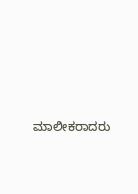ಮಾಲೀಕರಾದರು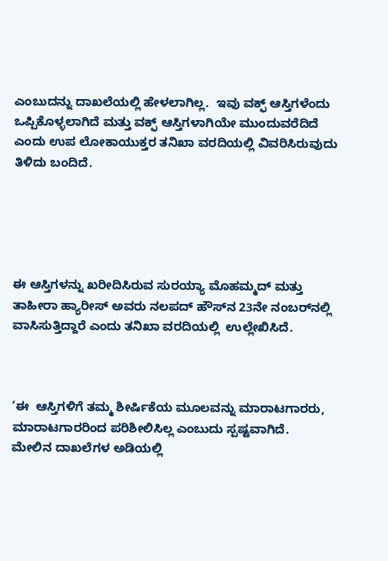ಎಂಬುದನ್ನು ದಾಖಲೆಯಲ್ಲಿ ಹೇಳಲಾಗಿಲ್ಲ.  ಇವು ವಕ್ಫ್ ಆಸ್ತಿಗಳೆಂದು ಒಪ್ಪಿಕೊಳ್ಳಲಾಗಿದೆ ಮತ್ತು ವಕ್ಫ್ ಆಸ್ತಿಗಳಾಗಿಯೇ ಮುಂದುವರೆದಿದೆ ಎಂದು ಉಪ ಲೋಕಾಯುಕ್ತರ ತನಿಖಾ ವರದಿಯಲ್ಲಿ ವಿವರಿಸಿರುವುದು ತಿಳಿದು ಬಂದಿದೆ.





ಈ ಆಸ್ತಿಗಳನ್ನು ಖರೀದಿಸಿರುವ ಸುರಯ್ಯಾ ಮೊಹಮ್ಮದ್‌ ಮತ್ತು ತಾಹೀರಾ ಹ್ಯಾರೀಸ್‌ ಅವರು ನಲಪದ್‌ ಹೌಸ್‌ನ 23ನೇ ನಂಬರ್‍‌ನಲ್ಲಿ ವಾಸಿಸುತ್ತಿದ್ದಾರೆ ಎಂದು ತನಿಖಾ ವರದಿಯಲ್ಲಿ  ಉಲ್ಲೇಖಿಸಿದೆ.



‘ಈ  ಆಸ್ತಿಗಳಿಗೆ ತಮ್ಮ ಶೀರ್ಷಿಕೆಯ ಮೂಲವನ್ನು ಮಾರಾಟಗಾರರು,  ಮಾರಾಟಗಾರರಿಂದ ಪರಿಶೀಲಿಸಿಲ್ಲ ಎಂಬುದು ಸ್ಪಷ್ಟವಾಗಿದೆ.
ಮೇಲಿನ ದಾಖಲೆಗಳ ಅಡಿಯಲ್ಲಿ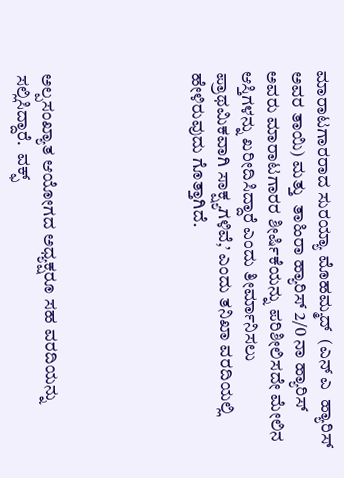ಮಾರಾಟಗಾರರಾದ ಸುರಯ್ಯಾ ಮೊಹಮ್ಮದ್‌  (ಎನ್‌ ಎ  ಹ್ಯಾರಿಸ್ ಅವರ ತಾಯಿ) ಮತ್ತು  ತಾಹಿರಾ ಹ್ಯಾರಿಸ್ 2/0 ನಾ ಹ್ಯಾರಿಸ್ ಅವರು ಮಾರಾಟಗಾರರ ಶೀರ್ಷಿಕೆಯನ್ನು ಪರಿಶೀಲಿಸದೇ ಮೇಲಿನ ಆಸ್ತಿಗಳನ್ನು ಖರೀದಿಸಿದ್ದಾರೆ ಎಂದು ತೀರ್ಮಾನಿಸಲು ಪ್ರಾಥಮಿಕವಾಗಿ ಸಾಕ್ಷ್ಯಗಳಿವೆ,’ ಎಂದು ತನಿಖಾ ವರದಿಯಲ್ಲಿ ಹೇಳಿರುವುದು ಗೊತ್ತಾಗಿದೆ.





ಅಲ್ಪಸಂಖ್ಯಾತ ಆಯೋಗದ ಅಧ್ಯಕ್ಷರೂ ಸಹ ವರದಿಯನ್ನು ಸಲ್ಲಿಸಿದ್ದಾರೆ.  ವಕ್ಫ್‌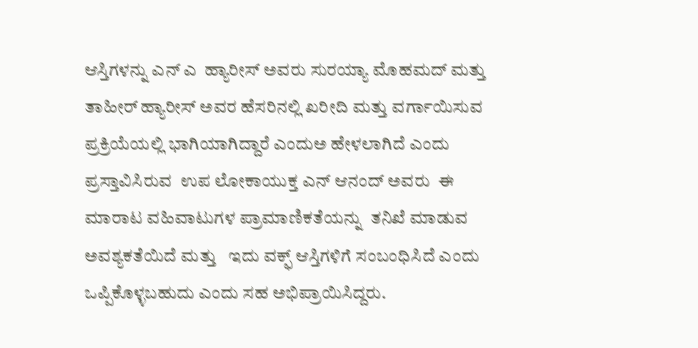ಆಸ್ತಿಗಳನ್ನು ಎನ್ ಎ  ಹ್ಯಾರೀಸ್‌ ಅವರು ಸುರಯ್ಯಾ ಮೊಹಮದ್ ಮತ್ತು ತಾಹೀರ್ ಹ್ಯಾರೀಸ್‌ ಅವರ ಹೆಸರಿನಲ್ಲಿ ಖರೀದಿ ಮತ್ತು ವರ್ಗಾಯಿಸುವ ಪ್ರಕ್ರಿಯೆಯಲ್ಲಿ ಭಾಗಿಯಾಗಿದ್ದಾರೆ ಎಂದುಅ ಹೇಳಲಾಗಿದೆ ಎಂದು ಪ್ರಸ್ತಾವಿಸಿರುವ  ಉಪ ಲೋಕಾಯುಕ್ತ ಎನ್‌ ಆನಂದ್‌ ಅವರು  ಈ  ಮಾರಾಟ ವಹಿವಾಟುಗಳ ಪ್ರಾಮಾಣಿಕತೆಯನ್ನು  ತನಿಖೆ ಮಾಡುವ ಅವಶ್ಯಕತೆಯಿದೆ ಮತ್ತು   ಇದು ವಕ್ಫ್ ಆಸ್ತಿಗಳಿಗೆ ಸಂಬಂಧಿಸಿದೆ ಎಂದು ಒಪ್ಪಿಕೊಳ್ಳಬಹುದು ಎಂದು ಸಹ ಅಭಿಪ್ರಾಯಿಸಿದ್ದರು.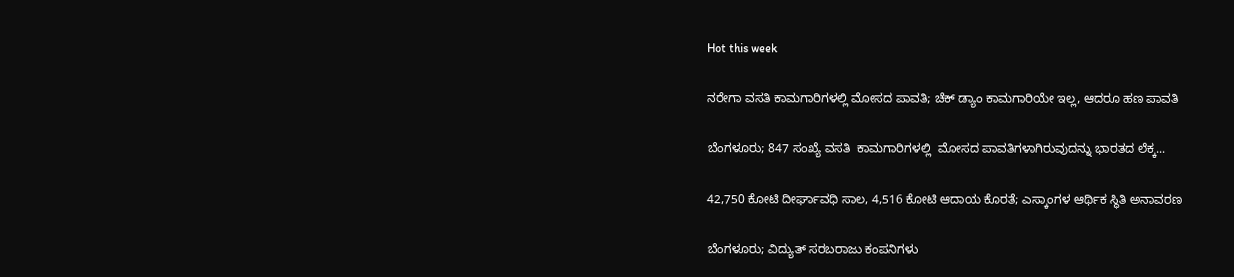Hot this week

ನರೇಗಾ ವಸತಿ ಕಾಮಗಾರಿಗಳಲ್ಲಿ ಮೋಸದ ಪಾವತಿ; ಚೆಕ್ ಡ್ಯಾಂ ಕಾಮಗಾರಿಯೇ ಇಲ್ಲ, ಆದರೂ ಹಣ ಪಾವತಿ

ಬೆಂಗಳೂರು; 847 ಸಂಖ್ಯೆ ವಸತಿ  ಕಾಮಗಾರಿಗಳಲ್ಲಿ  ಮೋಸದ ಪಾವತಿಗಳಾಗಿರುವುದನ್ನು ಭಾರತದ ಲೆಕ್ಕ...

42,750 ಕೋಟಿ ದೀರ್ಘಾವಧಿ ಸಾಲ, 4,516 ಕೋಟಿ ಆದಾಯ ಕೊರತೆ; ಎಸ್ಕಾಂಗಳ ಆರ್ಥಿಕ ಸ್ಥಿತಿ ಅನಾವರಣ

ಬೆಂಗಳೂರು; ವಿದ್ಯುತ್ ಸರಬರಾಜು ಕಂಪನಿಗಳು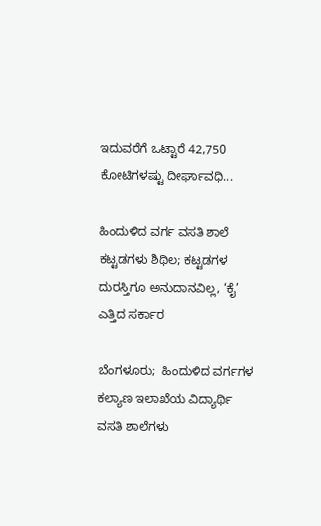ಇದುವರೆಗೆ ಒಟ್ಟಾರೆ 42,750 ಕೋಟಿಗಳಷ್ಟು ದೀರ್ಘಾವಧಿ...

ಹಿಂದುಳಿದ ವರ್ಗ ವಸತಿ ಶಾಲೆ ಕಟ್ಟಡಗಳು ಶಿಥಿಲ; ಕಟ್ಟಡಗಳ ದುರಸ್ತಿಗೂ ಅನುದಾನವಿಲ್ಲ, ‘ಕೈ’ ಎತ್ತಿದ ಸರ್ಕಾರ

ಬೆಂಗಳೂರು;  ಹಿಂದುಳಿದ ವರ್ಗಗಳ ಕಲ್ಯಾಣ ಇಲಾಖೆಯ ವಿದ್ಯಾರ್ಥಿ ವಸತಿ ಶಾಲೆಗಳು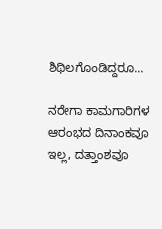ಶಿಥಿಲಗೊಂಡಿದ್ದರೂ...

ನರೇಗಾ ಕಾಮಗಾರಿಗಳ ಆರಂಭದ ದಿನಾಂಕವೂ ಇಲ್ಲ, ದತ್ತಾಂಶವೂ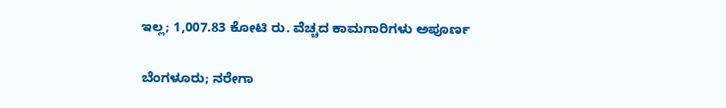ಇಲ್ಲ; 1,007.83 ಕೋಟಿ ರು. ವೆಚ್ಚದ ಕಾಮಗಾರಿಗಳು ಅಪೂರ್ಣ

ಬೆಂಗಳೂರು; ನರೇಗಾ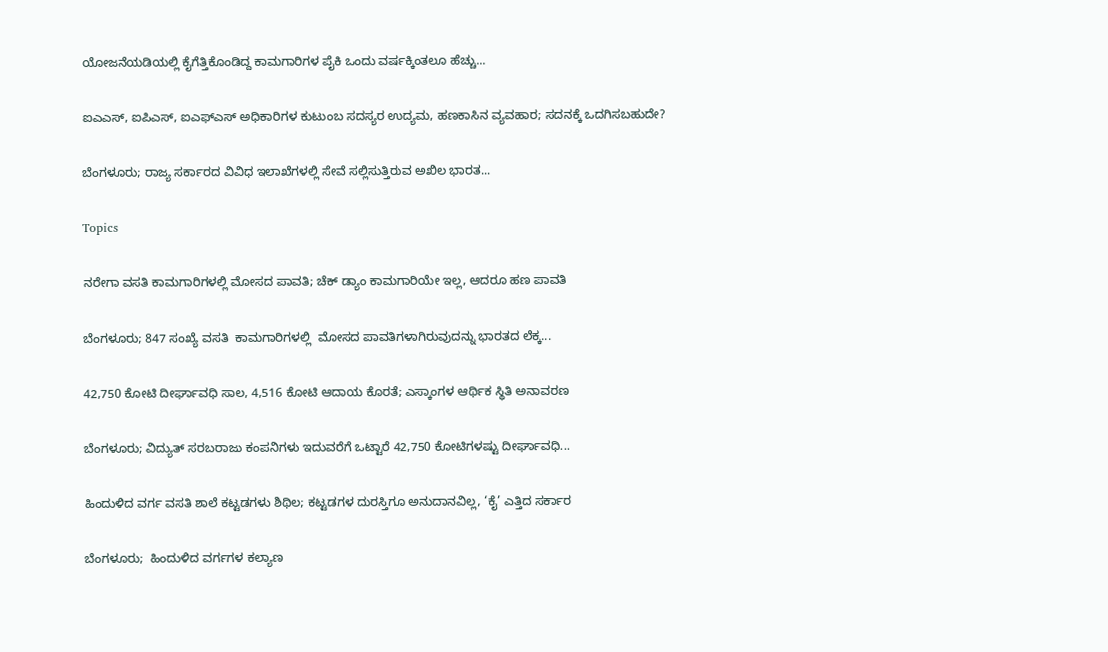ಯೋಜನೆಯಡಿಯಲ್ಲಿ ಕೈಗೆತ್ತಿಕೊಂಡಿದ್ದ ಕಾಮಗಾರಿಗಳ ಪೈಕಿ ಒಂದು ವ‍ರ್ಷಕ್ಕಿಂತಲೂ ಹೆಚ್ಚು...

ಐಎಎಸ್, ಐಪಿಎಸ್, ಐಎಫ್‌ಎಸ್ ಅಧಿಕಾರಿಗಳ ಕುಟುಂಬ ಸದಸ್ಯರ ಉದ್ಯಮ, ಹಣಕಾಸಿನ ವ್ಯವಹಾರ; ಸದನಕ್ಕೆ ಒದಗಿಸಬಹುದೇ?

ಬೆಂಗಳೂರು; ರಾಜ್ಯ ಸರ್ಕಾರದ ವಿವಿಧ ಇಲಾಖೆಗಳಲ್ಲಿ ಸೇವೆ ಸಲ್ಲಿಸುತ್ತಿರುವ ಅಖಿಲ ಭಾರತ...

Topics

ನರೇಗಾ ವಸತಿ ಕಾಮಗಾರಿಗಳಲ್ಲಿ ಮೋಸದ ಪಾವತಿ; ಚೆಕ್ ಡ್ಯಾಂ ಕಾಮಗಾರಿಯೇ ಇಲ್ಲ, ಆದರೂ ಹಣ ಪಾವತಿ

ಬೆಂಗಳೂರು; 847 ಸಂಖ್ಯೆ ವಸತಿ  ಕಾಮಗಾರಿಗಳಲ್ಲಿ  ಮೋಸದ ಪಾವತಿಗಳಾಗಿರುವುದನ್ನು ಭಾರತದ ಲೆಕ್ಕ...

42,750 ಕೋಟಿ ದೀರ್ಘಾವಧಿ ಸಾಲ, 4,516 ಕೋಟಿ ಆದಾಯ ಕೊರತೆ; ಎಸ್ಕಾಂಗಳ ಆರ್ಥಿಕ ಸ್ಥಿತಿ ಅನಾವರಣ

ಬೆಂಗಳೂರು; ವಿದ್ಯುತ್ ಸರಬರಾಜು ಕಂಪನಿಗಳು ಇದುವರೆಗೆ ಒಟ್ಟಾರೆ 42,750 ಕೋಟಿಗಳಷ್ಟು ದೀರ್ಘಾವಧಿ...

ಹಿಂದುಳಿದ ವರ್ಗ ವಸತಿ ಶಾಲೆ ಕಟ್ಟಡಗಳು ಶಿಥಿಲ; ಕಟ್ಟಡಗಳ ದುರಸ್ತಿಗೂ ಅನುದಾನವಿಲ್ಲ, ‘ಕೈ’ ಎತ್ತಿದ ಸರ್ಕಾರ

ಬೆಂಗಳೂರು;  ಹಿಂದುಳಿದ ವರ್ಗಗಳ ಕಲ್ಯಾಣ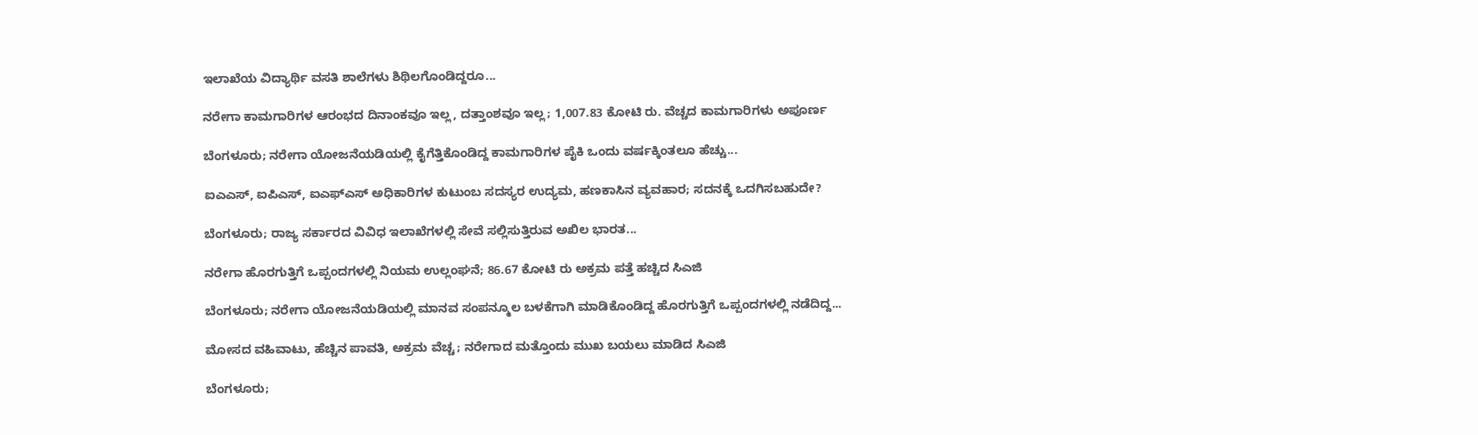ಇಲಾಖೆಯ ವಿದ್ಯಾರ್ಥಿ ವಸತಿ ಶಾಲೆಗಳು ಶಿಥಿಲಗೊಂಡಿದ್ದರೂ...

ನರೇಗಾ ಕಾಮಗಾರಿಗಳ ಆರಂಭದ ದಿನಾಂಕವೂ ಇಲ್ಲ, ದತ್ತಾಂಶವೂ ಇಲ್ಲ; 1,007.83 ಕೋಟಿ ರು. ವೆಚ್ಚದ ಕಾಮಗಾರಿಗಳು ಅಪೂರ್ಣ

ಬೆಂಗಳೂರು; ನರೇಗಾ ಯೋಜನೆಯಡಿಯಲ್ಲಿ ಕೈಗೆತ್ತಿಕೊಂಡಿದ್ದ ಕಾಮಗಾರಿಗಳ ಪೈಕಿ ಒಂದು ವ‍ರ್ಷಕ್ಕಿಂತಲೂ ಹೆಚ್ಚು...

ಐಎಎಸ್, ಐಪಿಎಸ್, ಐಎಫ್‌ಎಸ್ ಅಧಿಕಾರಿಗಳ ಕುಟುಂಬ ಸದಸ್ಯರ ಉದ್ಯಮ, ಹಣಕಾಸಿನ ವ್ಯವಹಾರ; ಸದನಕ್ಕೆ ಒದಗಿಸಬಹುದೇ?

ಬೆಂಗಳೂರು; ರಾಜ್ಯ ಸರ್ಕಾರದ ವಿವಿಧ ಇಲಾಖೆಗಳಲ್ಲಿ ಸೇವೆ ಸಲ್ಲಿಸುತ್ತಿರುವ ಅಖಿಲ ಭಾರತ...

ನರೇಗಾ ಹೊರಗುತ್ತಿಗೆ ಒಪ್ಪಂದಗಳಲ್ಲಿ ನಿಯಮ ಉಲ್ಲಂಘನೆ; 86.67 ಕೋಟಿ ರು ಅಕ್ರಮ ಪತ್ತೆ ಹಚ್ಚಿದ ಸಿಎಜಿ

ಬೆಂಗಳೂರು; ನರೇಗಾ ಯೋಜನೆಯಡಿಯಲ್ಲಿ ಮಾನವ ಸಂಪನ್ಮೂಲ ಬಳಕೆಗಾಗಿ ಮಾಡಿಕೊಂಡಿದ್ದ ಹೊರಗುತ್ತಿಗೆ ಒಪ್ಪಂದಗಳಲ್ಲಿ ನಡೆದಿದ್ದ...

ಮೋಸದ ವಹಿವಾಟು, ಹೆಚ್ಚಿನ ಪಾವತಿ, ಅಕ್ರಮ ವೆಚ್ಚ; ನರೇಗಾದ ಮತ್ತೊಂದು ಮುಖ ಬಯಲು ಮಾಡಿದ ಸಿಎಜಿ

ಬೆಂಗಳೂರು;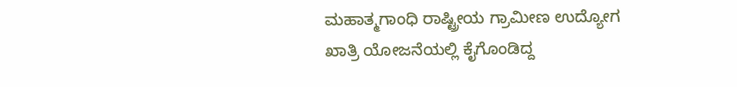ಮಹಾತ್ಮಗಾಂಧಿ ರಾಷ್ಟ್ರೀಯ ಗ್ರಾಮೀಣ ಉದ್ಯೋಗ ಖಾತ್ರಿ ಯೋಜನೆಯಲ್ಲಿ ಕೈಗೊಂಡಿದ್ದ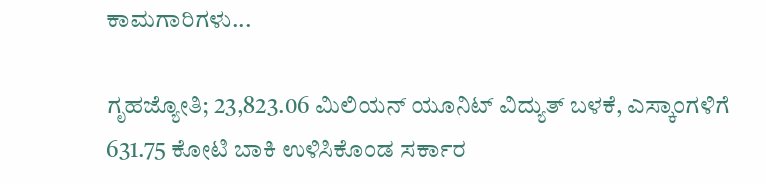ಕಾಮಗಾರಿಗಳು...

ಗೃಹಜ್ಯೋತಿ; 23,823.06 ಮಿಲಿಯನ್ ಯೂನಿಟ್ ವಿದ್ಯುತ್ ಬಳಕೆ, ಎಸ್ಕಾಂಗಳಿಗೆ 631.75 ಕೋಟಿ ಬಾಕಿ ಉಳಿಸಿಕೊಂಡ ಸರ್ಕಾರ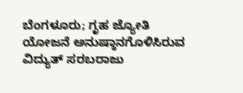ಬೆಂಗಳೂರು; ಗೃಹ ಜ್ಯೋತಿ ಯೋಜನೆ ಅನುಷ್ಠಾನಗೊಳಿಸಿರುವ ವಿದ್ಯುತ್ ಸರಬರಾಜು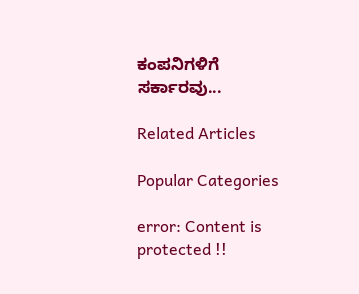ಕಂಪನಿಗಳಿಗೆ ಸರ್ಕಾರವು...

Related Articles

Popular Categories

error: Content is protected !!